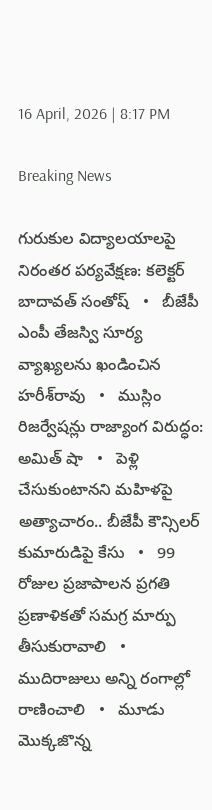16 April, 2026 | 8:17 PM

Breaking News

గురుకుల విద్యాలయాలపై నిరంతర పర్యవేక్షణ: కలెక్టర్ బాదావత్ సంతోష్   •   బీజేపీ ఎంపీ తేజస్వి సూర్య వ్యాఖ్యలను ఖండించిన హరీశ్‌రావు   •   ముస్లిం రిజర్వేషన్లు రాజ్యాంగ విరుద్ధం: అమిత్ షా   •   పెళ్లి చేసుకుంటానని మహిళపై అత్యాచారం.. బీజేపీ కౌన్సిలర్ కుమారుడిపై కేసు   •   99 రోజుల ప్రజాపాలన ప్రగతి ప్రణాళికతో సమగ్ర మార్పు తీసుకురావాలి   •   ముదిరాజులు అన్ని రంగాల్లో రాణించాలి   •   మూడు మొక్కజొన్న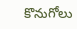కొనుగోలు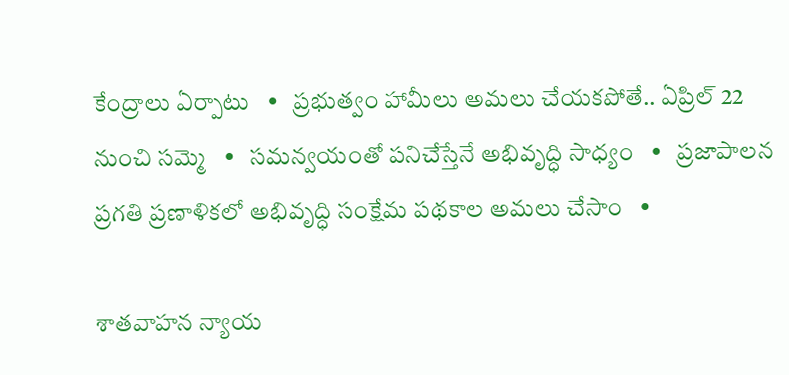కేంద్రాలు ఏర్పాటు   •   ప్రభుత్వం హామీలు అమలు చేయకపోతే.. ఏప్రిల్ 22 నుంచి సమ్మె   •   సమన్వయంతో పనిచేస్తేనే అభివృద్ధి సాధ్యం   •   ప్రజాపాలన ప్రగతి ప్రణాళికలో అభివృద్ధి సంక్షేమ పథకాల అమలు చేసాం   •

శాతవాహన న్యాయ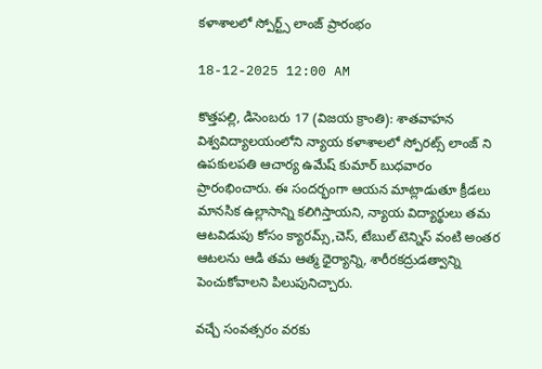కళాశాలలో స్పోర్ట్స్ లాంజ్ ప్రారంభం

18-12-2025 12:00 AM

కొత్తపల్లి, డిసెంబరు 17 (విజయ క్రాంతి): శాతవాహన విశ్వవిద్యాలయంలోని న్యాయ కళాశాలలో స్పోరట్స్ లాంజ్ ని ఉపకులపతి ఆచార్య ఉమేష్ కుమార్ బుధవారం ప్రారంభించారు. ఈ సందర్భంగా ఆయన మాట్లాడుతూ క్రీడలు మానసిక ఉల్లాసాన్ని కలిగిస్తాయని, న్యాయ విద్యార్థులు తమ ఆటవిడుపు కోసం క్యారమ్స్,చెస్, టేబుల్ టెన్నిస్ వంటి అంతర ఆటలను ఆడి తమ ఆత్మ ధైర్యాన్ని, శారీరకద్రుడత్వాన్ని పెంచుకోవాలని పిలుపునిచ్చారు.

వచ్చే సంవత్సరం వరకు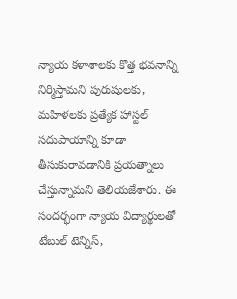న్యాయ కళాశాలకు కొత్త భవనాన్ని నిర్మిస్తామని పురుషులకు, మహిళలకు ప్రత్యేక హాస్టల్ సదుపాయాన్ని కూడా తీసుకురావడానికి ప్రయత్నాలు చేస్తున్నామని తెలియజేశారు. ఈ సందర్భంగా న్యాయ విద్యార్థులతో టేబుల్ టెన్నిస్,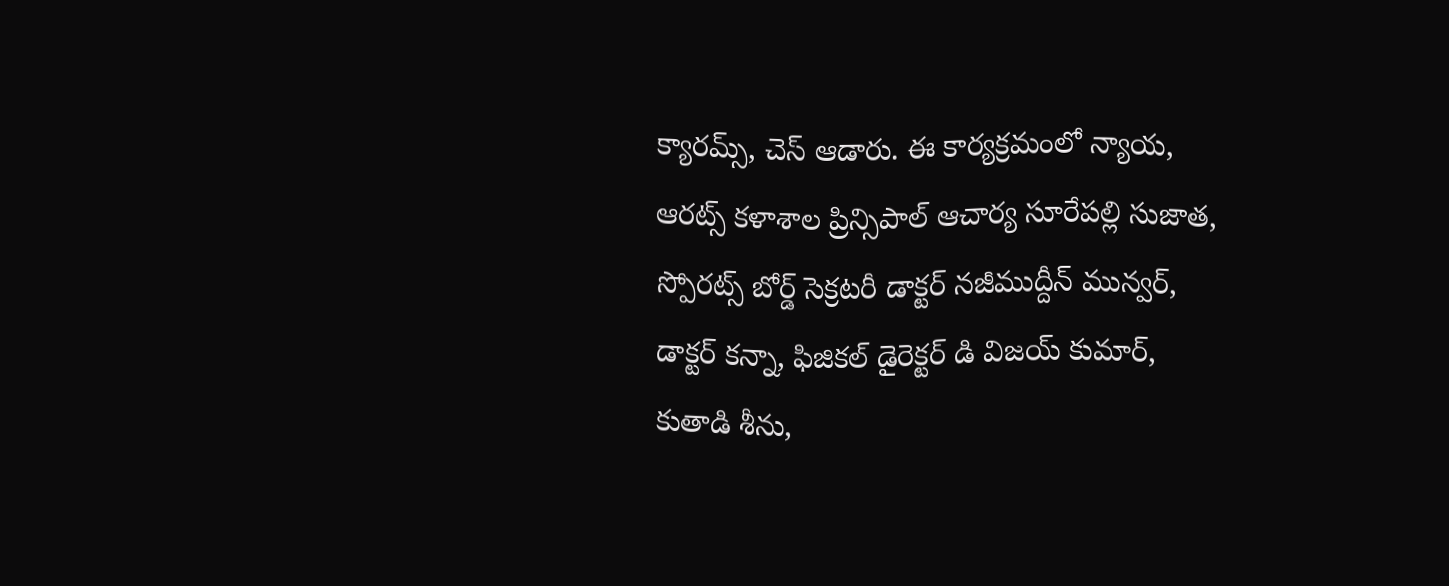క్యారమ్స్, చెస్ ఆడారు. ఈ కార్యక్రమంలో న్యాయ, ఆరట్స్ కళాశాల ప్రిన్సిపాల్ ఆచార్య సూరేపల్లి సుజాత, స్పోరట్స్ బోర్డ్ సెక్రటరీ డాక్టర్ నజీముద్దీన్ మున్వర్, డాక్టర్ కన్నా, ఫిజికల్ డైరెక్టర్ డి విజయ్ కుమార్, కుతాడి శీను,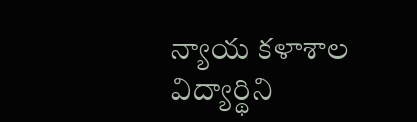న్యాయ కళాశాల విద్యార్థిని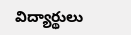విద్యార్థులు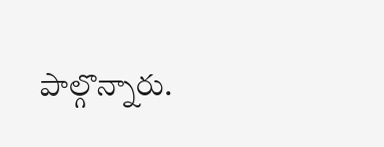పాల్గొన్నారు.